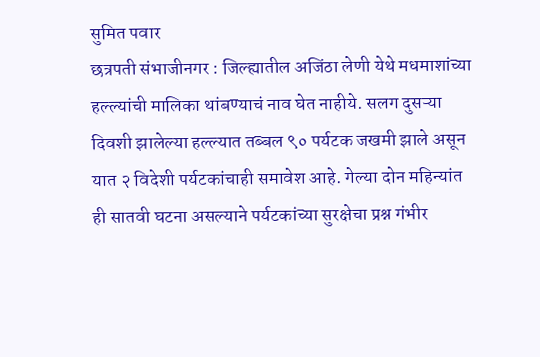सुमित पवार
छत्रपती संभाजीनगर : जिल्ह्यातील अजिंठा लेणी येथे मधमाशांच्या हल्ल्यांची मालिका थांबण्याचं नाव घेत नाहीये. सलग दुसऱ्या दिवशी झालेल्या हल्ल्यात तब्बल ९० पर्यटक जखमी झाले असून यात २ विदेशी पर्यटकांचाही समावेश आहे. गेल्या दोन महिन्यांत ही सातवी घटना असल्याने पर्यटकांच्या सुरक्षेचा प्रश्न गंभीर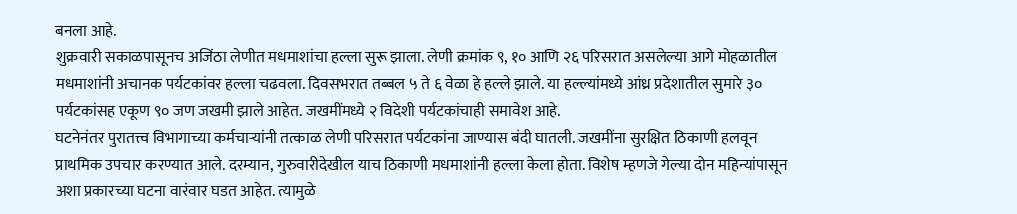बनला आहे.
शुक्रवारी सकाळपासूनच अजिंठा लेणीत मधमाशांचा हल्ला सुरू झाला. लेणी क्रमांक ९, १० आणि २६ परिसरात असलेल्या आगे मोहळातील मधमाशांनी अचानक पर्यटकांवर हल्ला चढवला. दिवसभरात तब्बल ५ ते ६ वेळा हे हल्ले झाले. या हल्ल्यांमध्ये आंध्र प्रदेशातील सुमारे ३० पर्यटकांसह एकूण ९० जण जखमी झाले आहेत. जखमींमध्ये २ विदेशी पर्यटकांचाही समावेश आहे.
घटनेनंतर पुरातत्त्व विभागाच्या कर्मचाऱ्यांनी तत्काळ लेणी परिसरात पर्यटकांना जाण्यास बंदी घातली. जखमींना सुरक्षित ठिकाणी हलवून प्राथमिक उपचार करण्यात आले. दरम्यान, गुरुवारीदेखील याच ठिकाणी मधमाशांनी हल्ला केला होता. विशेष म्हणजे गेल्या दोन महिन्यांपासून अशा प्रकारच्या घटना वारंवार घडत आहेत. त्यामुळे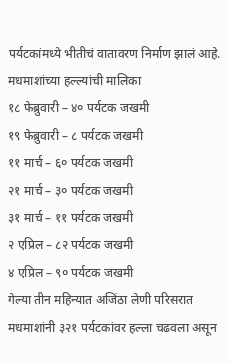पर्यटकांमध्ये भीतीचं वातावरण निर्माण झालं आहे.
मधमाशांच्या हल्ल्यांची मालिका
१८ फेब्रुवारी – ४० पर्यटक जखमी
१९ फेब्रुवारी – ८ पर्यटक जखमी
११ मार्च – ६० पर्यटक जखमी
२१ मार्च – ३० पर्यटक जखमी
३१ मार्च – ११ पर्यटक जखमी
२ एप्रिल – ८२ पर्यटक जखमी
४ एप्रिल – ९० पर्यटक जखमी
गेल्या तीन महिन्यात अजिंठा लेणी परिसरात मधमाशांनी ३२१ पर्यटकांवर हल्ला चढवला असून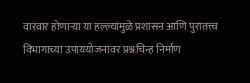वारंवार होणाऱ्या या हल्ल्यांमुळे प्रशासन आणि पुरातत्त्व विभागाच्या उपाययोजनांवर प्रश्नचिन्ह निर्माण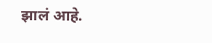झालं आहे.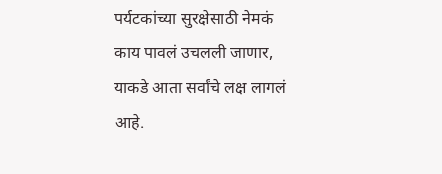पर्यटकांच्या सुरक्षेसाठी नेमकं काय पावलं उचलली जाणार, याकडे आता सर्वांचे लक्ष लागलं आहे.